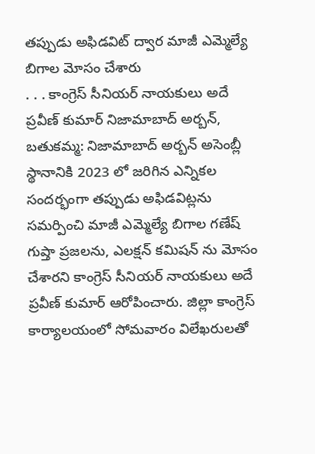తప్పుడు అఫిడవిట్ ద్వార మాజీ ఎమ్మెల్యే బిగాల మోసం చేశారు
. . . కాంగ్రెస్ సీనియర్ నాయకులు అదే ప్రవీణ్ కుమార్ నిజామాబాద్ అర్బన్, బతుకమ్మ: నిజామాబాద్ అర్బన్ అసెంబ్లీ స్థానానికి 2023 లో జరిగిన ఎన్నికల సందర్భంగా తప్పుడు అఫిడవిట్లను సమర్పించి మాజీ ఎమ్మెల్యే బిగాల గణేష్ గుప్తా ప్రజలను, ఎలక్షన్ కమిషన్ ను మోసం చేశారని కాంగ్రెస్ సీనియర్ నాయకులు అదే ప్రవీణ్ కుమార్ ఆరోపించారు. జిల్లా కాంగ్రెస్ కార్యాలయంలో సోమవారం విలేఖరులతో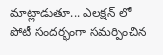మాట్లాడుతూ... ఎలక్షన్ లో పోటీ సందర్భంగా సమర్పించిన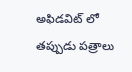అఫిడవిట్ లో తప్పుడు పత్రాలు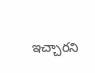ఇచ్చారని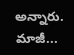అన్నారు. మాజీ...